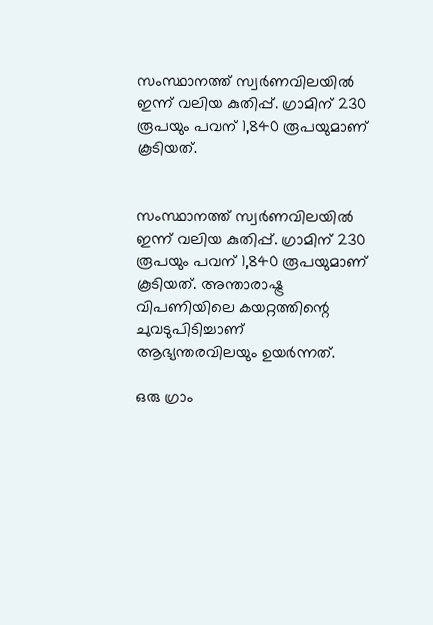സംസ്ഥാനത്ത് സ്വര്‍ണവിലയില്‍ ഇന്ന് വലിയ കുതിപ്പ്. ഗ്രാമിന് 230 രൂപയും പവന് 1,840 രൂപയുമാണ് കൂടിയത്.


സംസ്ഥാനത്ത് സ്വര്‍ണവിലയില്‍ ഇന്ന് വലിയ കുതിപ്പ്. ഗ്രാമിന് 230 രൂപയും പവന് 1,840 രൂപയുമാണ് കൂടിയത്. അന്താരാഷ്ട്ര വിപണിയിലെ കയറ്റത്തിന്റെ ചുവടുപിടിച്ചാണ് ആഭ്യന്തരവിലയും ഉയര്‍ന്നത്.

ഒരു ഗ്രാം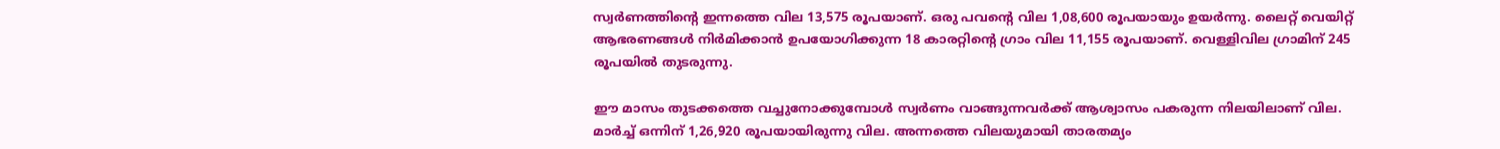സ്വര്‍ണത്തിന്റെ ഇന്നത്തെ വില 13,575 രൂപയാണ്. ഒരു പവന്റെ വില 1,08,600 രൂപയായും ഉയര്‍ന്നു. ലൈറ്റ് വെയിറ്റ് ആഭരണങ്ങള്‍ നിര്‍മിക്കാന്‍ ഉപയോഗിക്കുന്ന 18 കാരറ്റിന്റെ ഗ്രാം വില 11,155 രൂപയാണ്. വെള്ളിവില ഗ്രാമിന് 245 രൂപയില്‍ തുടരുന്നു.

ഈ മാസം തുടക്കത്തെ വച്ചുനോക്കുമ്പോള്‍ സ്വര്‍ണം വാങ്ങുന്നവര്‍ക്ക് ആശ്വാസം പകരുന്ന നിലയിലാണ് വില. മാര്‍ച്ച്‌ ഒന്നിന് 1,26,920 രൂപയായിരുന്നു വില. അന്നത്തെ വിലയുമായി താരതമ്യം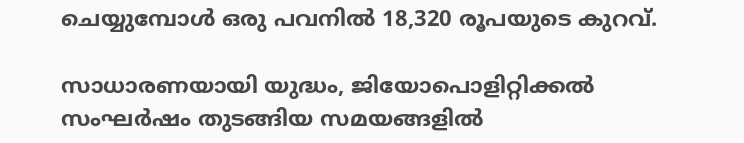ചെയ്യുമ്പോള്‍ ഒരു പവനില്‍ 18,320 രൂപയുടെ കുറവ്.

സാധാരണയായി യുദ്ധം, ജിയോപൊളിറ്റിക്കല്‍ സംഘര്‍ഷം തുടങ്ങിയ സമയങ്ങളില്‍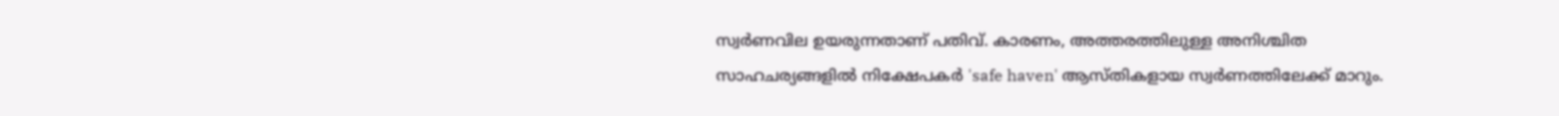സ്വര്‍ണവില ഉയരുന്നതാണ് പതിവ്. കാരണം, അത്തരത്തിലുള്ള അനിശ്ചിത സാഹചര്യങ്ങളില്‍ നിക്ഷേപകര്‍ 'safe haven' ആസ്തികളായ സ്വര്‍ണത്തിലേക്ക് മാറും.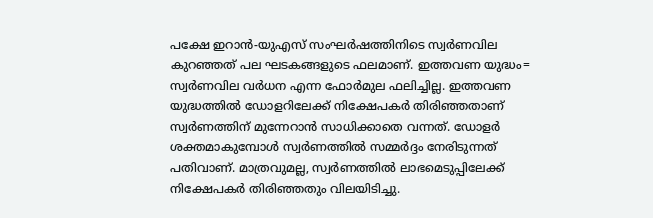പക്ഷേ ഇറാന്‍-യുഎസ് സംഘര്‍ഷത്തിനിടെ സ്വര്‍ണവില കുറഞ്ഞത് പല ഘടകങ്ങളുടെ ഫലമാണ്. ഇത്തവണ യുദ്ധം= സ്വര്‍ണവില വര്‍ധന എന്ന ഫോര്‍മുല ഫലിച്ചില്ല. ഇത്തവണ യുദ്ധത്തില്‍ ഡോളറിലേക്ക് നിക്ഷേപകര്‍ തിരിഞ്ഞതാണ് സ്വര്‍ണത്തിന് മുന്നേറാന്‍ സാധിക്കാതെ വന്നത്. ഡോളര്‍ ശക്തമാകുമ്പോള്‍ സ്വര്‍ണത്തില്‍ സമ്മര്‍ദ്ദം നേരിടുന്നത് പതിവാണ്. മാത്രവുമല്ല, സ്വര്‍ണത്തില്‍ ലാഭമെടുപ്പിലേക്ക് നിക്ഷേപകര്‍ തിരിഞ്ഞതും വിലയിടിച്ചു.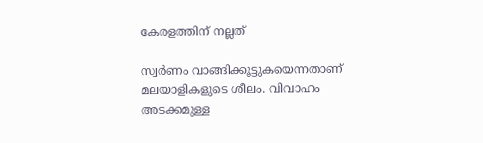കേരളത്തിന് നല്ലത്

സ്വര്‍ണം വാങ്ങിക്കൂട്ടുകയെന്നതാണ് മലയാളികളുടെ ശീലം. വിവാഹം അടക്കമുള്ള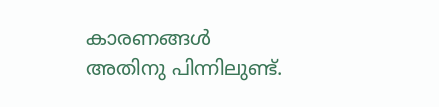കാരണങ്ങള്‍ അതിനു പിന്നിലുണ്ട്.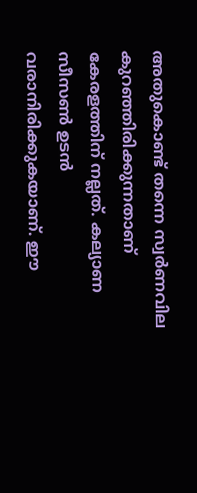അതുകൊണ്ട് തന്നെ സ്വര്‍ണവില കുറഞ്ഞിരിക്കുന്നതാണ് കേരളത്തിന് നല്ലത്. കല്യാണ സീസണ്‍ ഉടന്‍ വരാനിരിക്കുകയാണ്. ഈ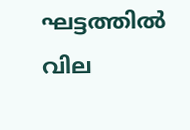ഘട്ടത്തില്‍ വില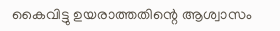കൈവിട്ടു ഉയരാത്തതിന്റെ ആശ്വാസം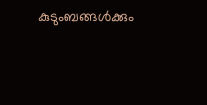കുടുംബങ്ങള്‍ക്കും